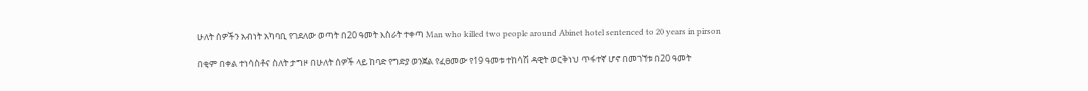ሁለት ሰዎችን አብነት አካባቢ የገደለው ወጣት በ20 ዓመት እስራት ተቀጣ Man who killed two people around Abinet hotel sentenced to 20 years in pirson

በቂም በቀል ተነሳስቶና ስለት ታግዞ በሁለት ሰዎች ላይ ከባድ የግድያ ወንጀል የፈፀመው የ19 ዓመቱ ተከሳሽ ዳዊት ወርቅነህ ጥፋተኛ ሆኖ በመገኘቱ በ20 ዓመት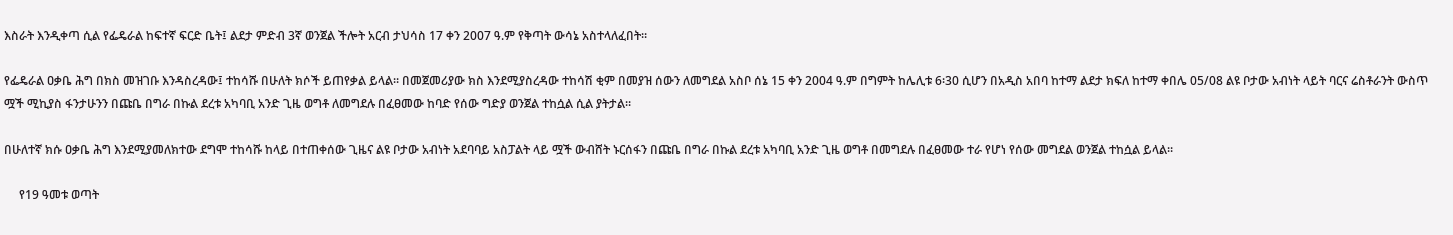እስራት እንዲቀጣ ሲል የፌዴራል ከፍተኛ ፍርድ ቤት፤ ልደታ ምድብ 3ኛ ወንጀል ችሎት አርብ ታህሳስ 17 ቀን 2007 ዓ.ም የቅጣት ውሳኔ አስተላለፈበት።

የፌዴራል ዐቃቤ ሕግ በክስ መዝገቡ እንዳስረዳው፤ ተከሳሹ በሁለት ክሶች ይጠየቃል ይላል። በመጀመሪያው ክስ እንደሚያስረዳው ተከሳሽ ቂም በመያዝ ሰውን ለመግደል አስቦ ሰኔ 15 ቀን 2004 ዓ.ም በግምት ከሌሊቱ 6፡30 ሲሆን በአዲስ አበባ ከተማ ልደታ ክፍለ ከተማ ቀበሌ 05/08 ልዩ ቦታው አብነት ላይት ባርና ሬስቶራንት ውስጥ ሟች ሚኪያስ ፋንታሁንን በጩቤ በግራ በኩል ደረቱ አካባቢ አንድ ጊዜ ወግቶ ለመግደሉ በፈፀመው ከባድ የሰው ግድያ ወንጀል ተከሷል ሲል ያትታል።

በሁለተኛ ክሱ ዐቃቤ ሕግ እንደሚያመለክተው ደግሞ ተከሳሹ ከላይ በተጠቀሰው ጊዜና ልዩ ቦታው አብነት አደባባይ አስፓልት ላይ ሟች ውብሸት ኑርሰፋን በጩቤ በግራ በኩል ደረቱ አካባቢ አንድ ጊዜ ወግቶ በመግደሉ በፈፀመው ተራ የሆነ የሰው መግደል ወንጀል ተከሷል ይላል።

     የ19 ዓመቱ ወጣት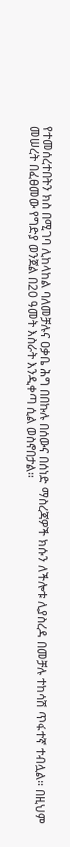የተመሰረተበትን ክስ በሚገባ ሊከላከል ባለመቻሉና ዐቃቤ ሕግ በበኩሉ በሰውና በሰነድ ማስረጃዎች ክሱን ለችሎቱ ሊያስረዳ በመቻሉ ተከሳሽ ጥፋተኛ ተብሏል። በዚህም መሠረት በፈፀመው የግድያ ወንጀል በ20 ዓመት እስራት እንዲቀጣ ሲል ወስኖበታል።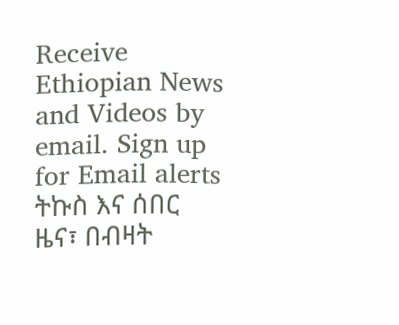Receive Ethiopian News and Videos by email. Sign up for Email alerts ትኩስ እና ሰበር ዜና፣ በብዛት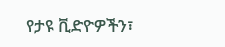የታዩ ቪድዮዎችን፣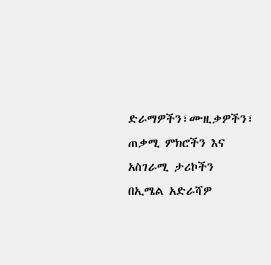ድራማዎችን፣ሙዚቃዎችን፣ ጠቃሚ ምክሮችን እና አስገራሚ ታሪኮችን በኢሜል አድራሻዎ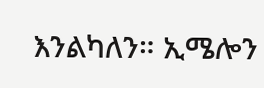እንልካለን። ኢሜሎን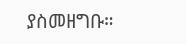ያስመዘግቡ።